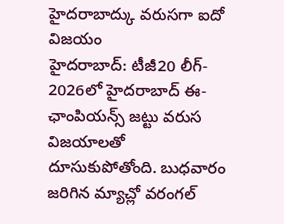హైదరాబాద్కు వరుసగా ఐదో విజయం
హైదరాబాద్: టీజీ20 లీగ్- 2026లో హైదరాబాద్ ఈ- ఛాంపియన్స్ జట్టు వరుస విజయాలతో దూసుకుపోతోంది. బుధవారం జరిగిన మ్యాచ్లో వరంగల్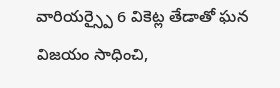వారియర్స్పై 6 వికెట్ల తేడాతో ఘన విజయం సాధించి,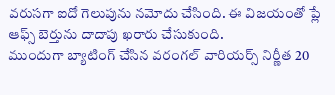వరుసగా ఐదో గెలుపును నమోదు చేసింది. ఈ విజయంతో ప్లే ఆఫ్స్ బెర్తును దాదాపు ఖరారు చేసుకుంది.
ముందుగా బ్యాటింగ్ చేసిన వరంగల్ వారియర్స్ నిర్ణీత 20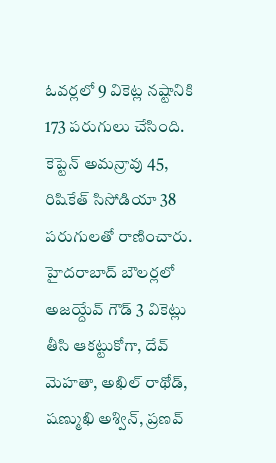ఓవర్లలో 9 వికెట్ల నష్టానికి 173 పరుగులు చేసింది. కెప్టెన్ అమన్రావు 45, రిషికేత్ సిసోడియా 38 పరుగులతో రాణించారు. హైదరాబాద్ బౌలర్లలో అజయ్దేవ్ గౌడ్ 3 వికెట్లు తీసి ఆకట్టుకోగా, దేవ్ మెహతా, అఖిల్ రాథోడ్, షణ్ముఖి అశ్విన్, ప్రణవ్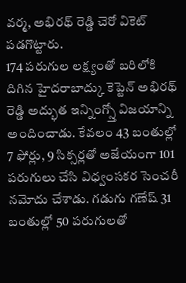వర్మ, అభిరథ్ రెడ్డి చెరో వికెట్ పడగొట్టారు.
174 పరుగుల లక్ష్యంతో బరిలోకి దిగిన హైదరాబాద్కు కెప్టెన్ అభిరథ్ రెడ్డి అద్భుత ఇన్నింగ్స్తో విజయాన్ని అందించాడు. కేవలం 43 బంతుల్లో 7 ఫోర్లు, 9 సిక్సర్లతో అజేయంగా 101 పరుగులు చేసి విధ్వంసకర సెంచరీ నమోదు చేశాడు. గడుగు గణేష్ 31 బంతుల్లో 50 పరుగులతో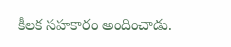కీలక సహకారం అందించాడు.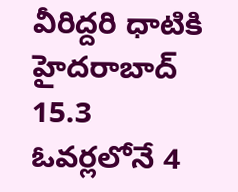వీరిద్దరి ధాటికి హైదరాబాద్ 15.3 ఓవర్లలోనే 4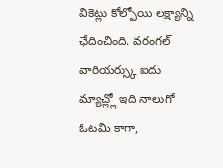వికెట్లు కోల్పోయి లక్ష్యాన్ని ఛేదించింది. వరంగల్ వారియర్స్కు ఐదు మ్యాచ్ల్లో ఇది నాలుగో ఓటమి కాగా,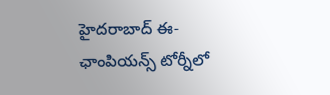హైదరాబాద్ ఈ- ఛాంపియన్స్ టోర్నీలో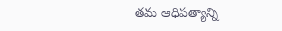తమ ఆధిపత్యాన్ని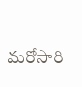మరోసారి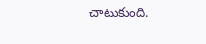చాటుకుంది.